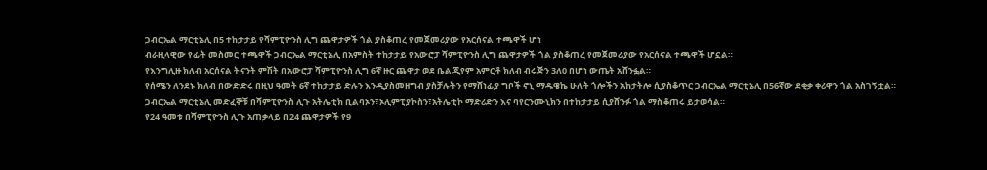ጋብርኤል ማርቲኔሊ በ5 ተከታታይ የሻምፒዮንስ ሊግ ጨዋታዎች ጎል ያስቆጠረ የመጀመሪያው የአርሰናል ተጫዋች ሆነ
ብራዚላዊው የፊት መስመር ተጫዋች ጋብርኤል ማርቲኔሊ በአምስት ተከታታይ የአውሮፓ ሻምፒዮንስ ሊግ ጨዋታዎች ጎል ያስቆጠረ የመጀመሪያው የአርሰናል ተጫዋች ሆኗል።
የእንግሊዙ ክለብ አርሰናል ትናንት ምሽት በአውሮፓ ሻምፒዮንስ ሊግ 6ኛ ዙር ጨዋታ ወደ ቤልጂየም አምርቶ ክለብ ብሩጅን 3ለ0 በሆነ ውጤት አሸንፏል።
የሰሜን ለንደኑ ክለብ በውድድሩ በዚህ ዓመት 6ኛ ተከታታይ ድሉን እንዲያስመዘግብ ያስቻሉትን የማሸነፊያ ግቦች ኖኒ ማዱዌኬ ሁለት ጎሎችን አከታትሎ ሲያስቆጥር ጋብርኤል ማርቲኔሊ በ56ኛው ደቂቃ ቀሪዋን ጎል አስገኝቷል።
ጋብርኤል ማርቲኔሊ መድፈኞቹ በሻምፒዮንስ ሊጉ አትሌቲክ ቢልባኦን፣ኦሊምፒያኮስን፣አትሌቲኮ ማድሪድን እና ባየርንሙኒክን በተከታታይ ሲያሸንፉ ጎል ማስቆጠሩ ይታወሳል።
የ24 ዓመቱ በሻምፒዮንስ ሊጉ አጠቃላይ በ24 ጨዋታዎች የ9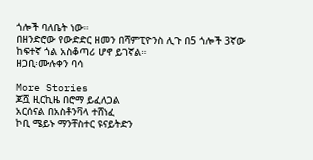ጎሎች ባለቤት ነው።
በዘንድሮው የውድድር ዘመን በሻምፒዮንስ ሊጉ በ5 ጎሎች 3ኛው ከፍተኛ ጎል አስቆጣሪ ሆኖ ይገኛል።
ዘጋቢ፡ሙሉቀን ባሳ

More Stories
ጆሿ ዚርኪዜ በሮማ ይፈለጋል
አርሰናል በአስቶንቫላ ተሸነፈ
ኮቢ ሜይኑ ማንቸስተር ዩናይትድን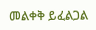መልቀቅ ይፈልጋል